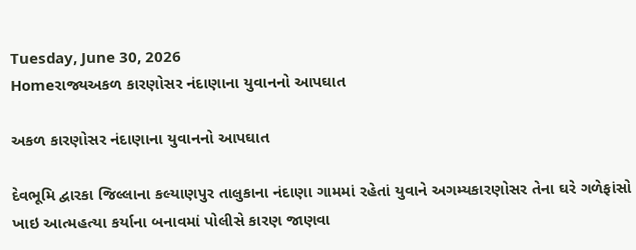Tuesday, June 30, 2026
Homeરાજ્યઅકળ કારણોસર નંદાણાના યુવાનનો આપઘાત

અકળ કારણોસર નંદાણાના યુવાનનો આપઘાત

દેવભૂમિ દ્વારકા જિલ્લાના કલ્યાણપુર તાલુકાના નંદાણા ગામમાં રહેતાં યુવાને અગમ્યકારણોસર તેના ઘરે ગળેફાંસો ખાઇ આત્મહત્યા કર્યાના બનાવમાં પોલીસે કારણ જાણવા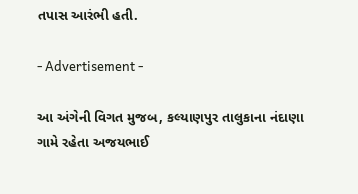તપાસ આરંભી હતી.

- Advertisement -

આ અંગેની વિગત મુજબ, કલ્યાણપુર તાલુકાના નંદાણા ગામે રહેતા અજયભાઈ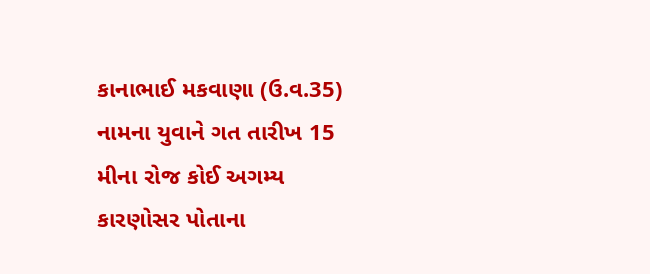કાનાભાઈ મકવાણા (ઉ.વ.35) નામના યુવાને ગત તારીખ 15 મીના રોજ કોઈ અગમ્ય કારણોસર પોતાના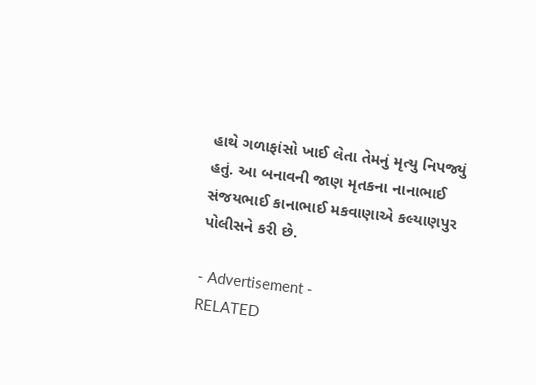હાથે ગળાફાંસો ખાઈ લેતા તેમનું મૃત્યુ નિપજ્યું હતું. આ બનાવની જાણ મૃતકના નાનાભાઈ સંજયભાઈ કાનાભાઈ મકવાણાએ કલ્યાણપુર પોલીસને કરી છે.

- Advertisement -
RELATED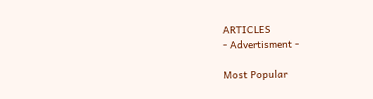ARTICLES
- Advertisment -

Most Popular